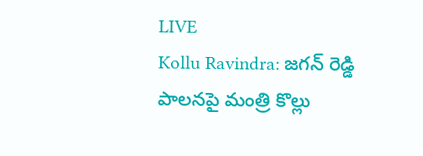LIVE
Kollu Ravindra: జగన్ రెడ్డి పాలనపై మంత్రి కొల్లు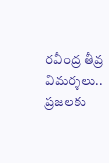రవీంద్ర తీవ్ర విమర్శలు.. ప్రజలకు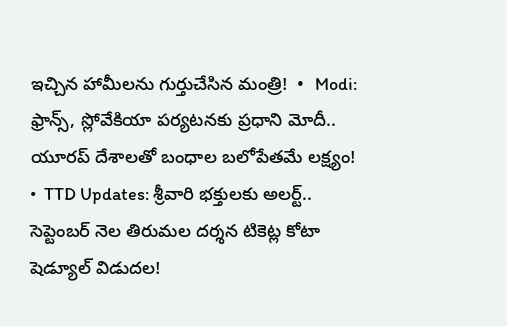ఇచ్చిన హామీలను గుర్తుచేసిన మంత్రి!  •  Modi: ఫ్రాన్స్, స్లోవేకియా పర్యటనకు ప్రధాని మోదీ.. యూరప్ దేశాలతో బంధాల బలోపేతమే లక్ష్యం!  •  TTD Updates: శ్రీవారి భక్తులకు అలర్ట్.. సెప్టెంబర్ నెల తిరుమల దర్శన టికెట్ల కోటా షెడ్యూల్ విడుదల!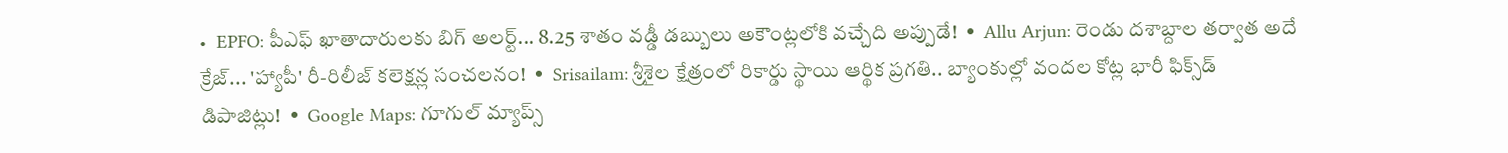•  EPFO: పీఎఫ్ ఖాతాదారులకు బిగ్ అలర్ట్... 8.25 శాతం వడ్డీ డబ్బులు అకౌంట్లలోకి వచ్చేది అప్పుడే!  •  Allu Arjun: రెండు దశాబ్దాల తర్వాత అదే క్రేజ్... 'హ్యాపీ' రీ-రిలీజ్ కలెక్షన్ల సంచలనం!  •  Srisailam: శ్రీశైల క్షేత్రంలో రికార్డు స్థాయి ఆర్థిక ప్రగతి.. బ్యాంకుల్లో వందల కోట్ల భారీ ఫిక్స్‌డ్ డిపాజిట్లు!  •  Google Maps: గూగుల్ మ్యాప్స్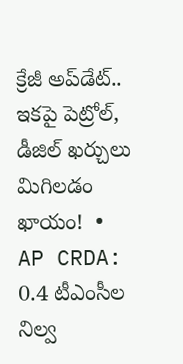క్రేజీ అప్‌డేట్.. ఇకపై పెట్రోల్, డీజిల్ ఖర్చులు మిగిలడం ఖాయం!  •  AP CRDA: 0.4 టీఎంసీల నిల్వ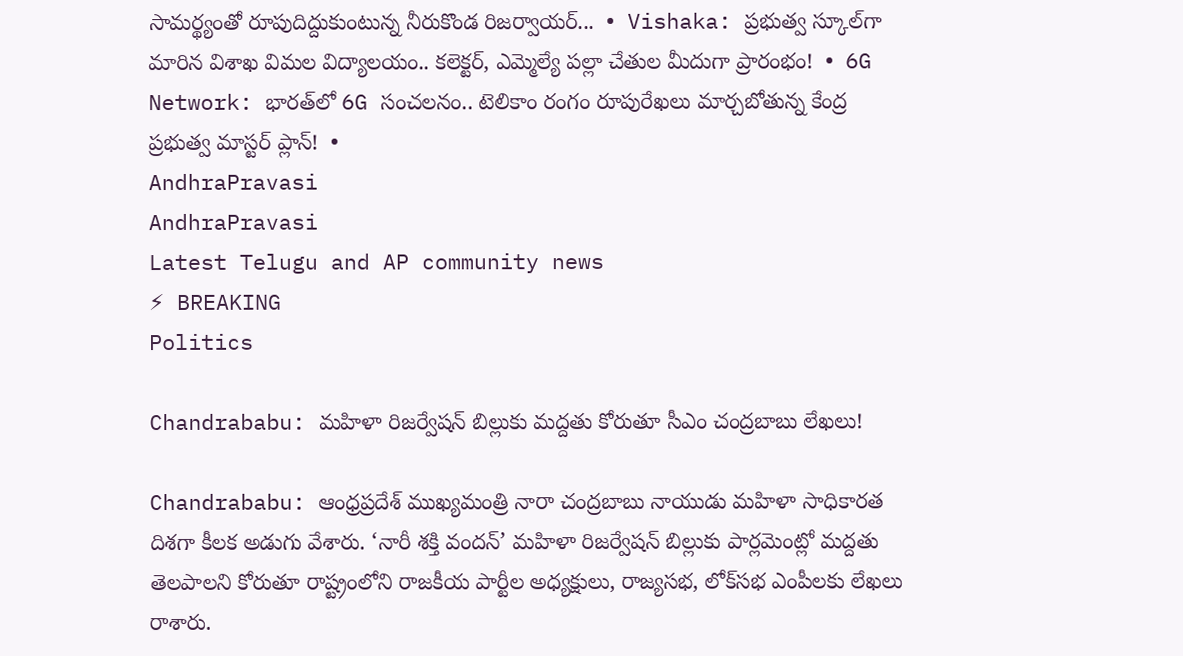సామర్థ్యంతో రూపుదిద్దుకుంటున్న నీరుకొండ రిజర్వాయర్...  •  Vishaka: ప్రభుత్వ స్కూల్‌గా మారిన విశాఖ విమల విద్యాలయం.. కలెక్టర్, ఎమ్మెల్యే పల్లా చేతుల మీదుగా ప్రారంభం!  •  6G Network: భారత్‌లో 6G సంచలనం.. టెలికాం రంగం రూపురేఖలు మార్చబోతున్న కేంద్ర ప్రభుత్వ మాస్టర్ ప్లాన్!  •
AndhraPravasi
AndhraPravasi
Latest Telugu and AP community news
⚡ BREAKING
Politics

Chandrababu: మహిళా రిజర్వేషన్ బిల్లుకు మద్దతు కోరుతూ సీఎం చంద్రబాబు లేఖలు!

Chandrababu: ఆంధ్రప్రదేశ్ ముఖ్యమంత్రి నారా చంద్రబాబు నాయుడు మహిళా సాధికారత దిశగా కీలక అడుగు వేశారు. ‘నారీ శక్తి వందన్’ మహిళా రిజర్వేషన్ బిల్లుకు పార్లమెంట్లో మద్దతు తెలపాలని కోరుతూ రాష్ట్రంలోని రాజకీయ పార్టీల అధ్యక్షులు, రాజ్యసభ, లోక్‌సభ ఎంపీలకు లేఖలు రాశారు.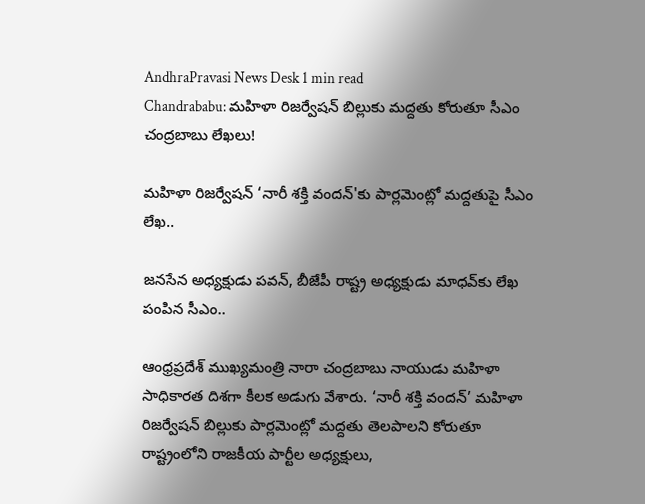AndhraPravasi News Desk 1 min read
Chandrababu: మహిళా రిజర్వేషన్ బిల్లుకు మద్దతు కోరుతూ సీఎం చంద్రబాబు లేఖలు!

మహిళా రిజర్వేషన్ ‘నారీ శక్తి వందన్'కు పార్లమెంట్లో మద్దతుపై సీఎం లేఖ..

జనసేన అధ్యక్షుడు పవన్, బీజేపీ రాష్ట్ర అధ్యక్షుడు మాధవ్‍కు లేఖ పంపిన సీఎం..

ఆంధ్రప్రదేశ్ ముఖ్యమంత్రి నారా చంద్రబాబు నాయుడు మహిళా సాధికారత దిశగా కీలక అడుగు వేశారు. ‘నారీ శక్తి వందన్’ మహిళా రిజర్వేషన్ బిల్లుకు పార్లమెంట్లో మద్దతు తెలపాలని కోరుతూ రాష్ట్రంలోని రాజకీయ పార్టీల అధ్యక్షులు,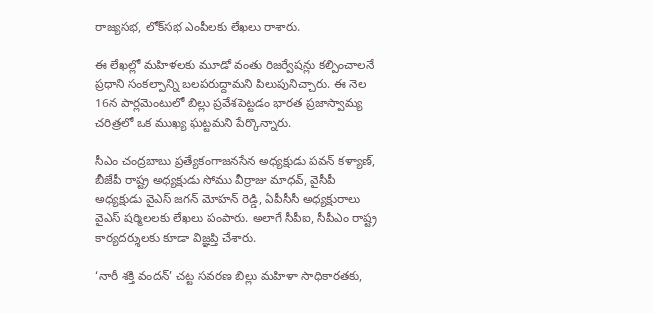రాజ్యసభ, లోక్‌సభ ఎంపీలకు లేఖలు రాశారు.

ఈ లేఖల్లో మహిళలకు మూడో వంతు రిజర్వేషన్లు కల్పించాలనే ప్రధాని సంకల్పాన్ని బలపరుద్దామని పిలుపునిచ్చారు. ఈ నెల 16న పార్లమెంటులో బిల్లు ప్రవేశపెట్టడం భారత ప్రజాస్వామ్య చరిత్రలో ఒక ముఖ్య ఘట్టమని పేర్కొన్నారు.

సీఎం చంద్రబాబు ప్రత్యేకంగాజనసేన అధ్యక్షుడు పవన్ కళ్యాణ్, బీజేపీ రాష్ట్ర అధ్యక్షుడు సోము వీర్రాజు మాధవ్, వైసీపీ అధ్యక్షుడు వైఎస్ జగన్ మోహన్ రెడ్డి, ఏపీసీసీ అధ్యక్షురాలు వైఎస్ షర్మిలలకు లేఖలు పంపారు. అలాగే సీపీఐ, సీపీఎం రాష్ట్ర కార్యదర్శులకు కూడా విజ్ఞప్తి చేశారు.

‘నారీ శక్తి వందన్’ చట్ట సవరణ బిల్లు మహిళా సాధికారతకు,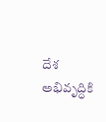దేశ అభివృద్ధికి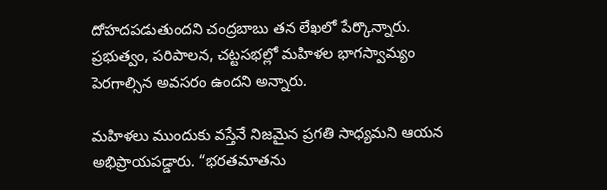దోహదపడుతుందని చంద్రబాబు తన లేఖలో పేర్కొన్నారు. ప్రభుత్వం, పరిపాలన, చట్టసభల్లో మహిళల భాగస్వామ్యం పెరగాల్సిన అవసరం ఉందని అన్నారు.

మహిళలు ముందుకు వస్తేనే నిజమైన ప్రగతి సాధ్యమని ఆయన అభిప్రాయపడ్డారు. “భరతమాతను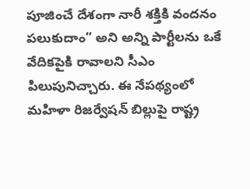పూజించే దేశంగా నారీ శక్తికి వందనం పలుకుదాం” అని అన్ని పార్టీలను ఒకే వేదికపైకి రావాలని సీఎం పిలుపునిచ్చారు. ఈ నేపథ్యంలో మహిళా రిజర్వేషన్ బిల్లుపై రాష్ట్ర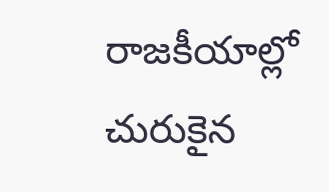రాజకీయాల్లో చురుకైన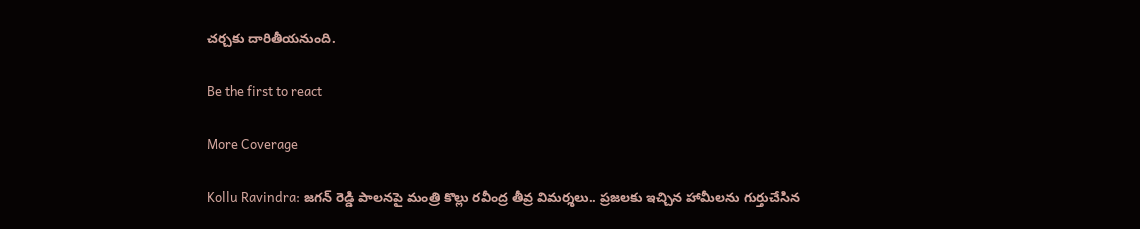చర్చకు దారితీయనుంది.

Be the first to react

More Coverage

Kollu Ravindra: జగన్ రెడ్డి పాలనపై మంత్రి కొల్లు రవీంద్ర తీవ్ర విమర్శలు.. ప్రజలకు ఇచ్చిన హామీలను గుర్తుచేసిన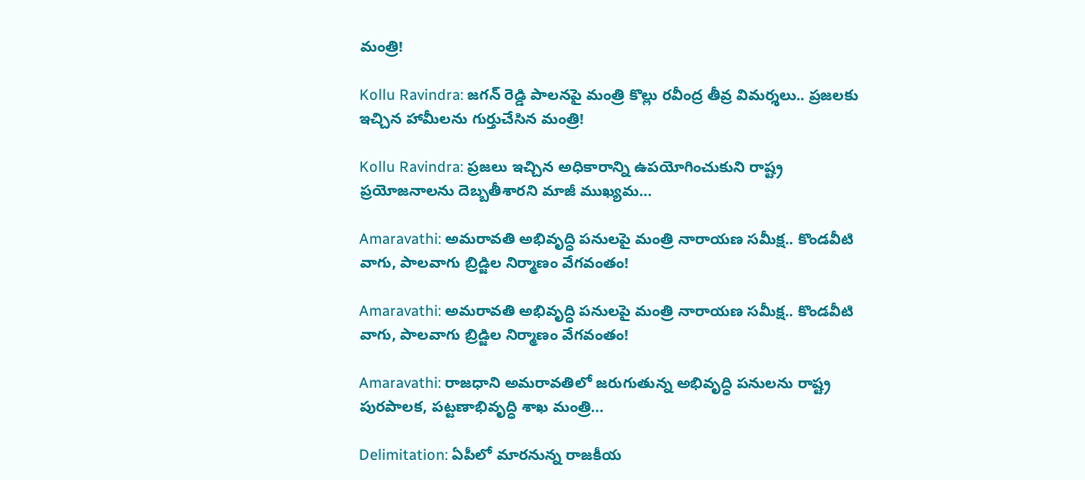మంత్రి!

Kollu Ravindra: జగన్ రెడ్డి పాలనపై మంత్రి కొల్లు రవీంద్ర తీవ్ర విమర్శలు.. ప్రజలకు ఇచ్చిన హామీలను గుర్తుచేసిన మంత్రి!

Kollu Ravindra: ప్రజలు ఇచ్చిన అధికారాన్ని ఉపయోగించుకుని రాష్ట్ర ప్రయోజనాలను దెబ్బతీశారని మాజీ ముఖ్యమ…

Amaravathi: అమరావతి అభివృద్ధి పనులపై మంత్రి నారాయణ సమీక్ష.. కొండవీటి వాగు, పాలవాగు బ్రిడ్జిల నిర్మాణం వేగవంతం!

Amaravathi: అమరావతి అభివృద్ధి పనులపై మంత్రి నారాయణ సమీక్ష.. కొండవీటి వాగు, పాలవాగు బ్రిడ్జిల నిర్మాణం వేగవంతం!

Amaravathi: రాజధాని అమరావతిలో జరుగుతున్న అభివృద్ధి పనులను రాష్ట్ర పురపాలక, పట్టణాభివృద్ధి శాఖ మంత్రి…

Delimitation: ఏపీలో మారనున్న రాజకీయ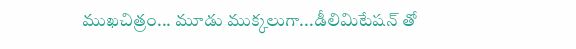ముఖచిత్రం... మూడు ముక్కలుగా...డీలిమిటేషన్ తో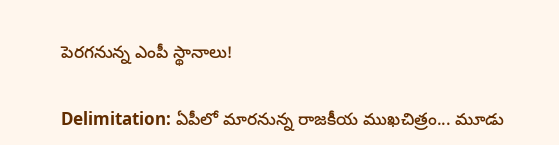పెరగనున్న ఎంపీ స్థానాలు!

Delimitation: ఏపీలో మారనున్న రాజకీయ ముఖచిత్రం... మూడు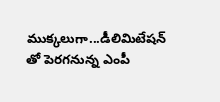ముక్కలుగా...డీలిమిటేషన్ తో పెరగనున్న ఎంపీ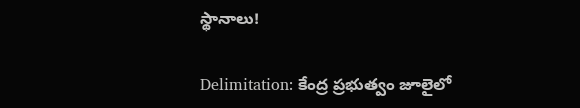స్థానాలు!

Delimitation: కేంద్ర ప్రభుత్వం జూలైలో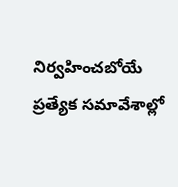నిర్వహించబోయే ప్రత్యేక సమావేశాల్లో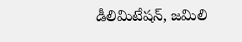డీలిమిటేషన్, జమిలి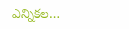ఎన్నికల…